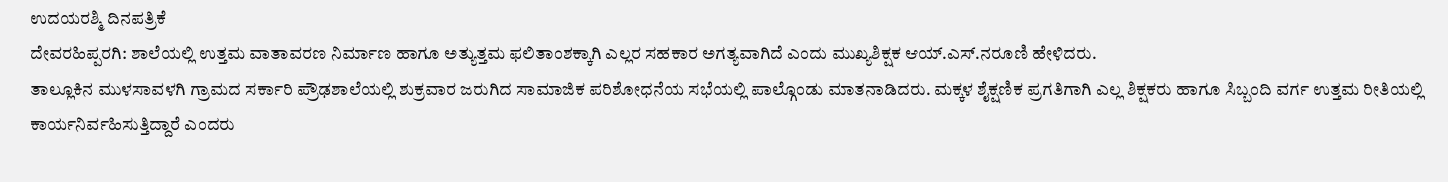ಉದಯರಶ್ಮಿ ದಿನಪತ್ರಿಕೆ
ದೇವರಹಿಪ್ಪರಗಿ: ಶಾಲೆಯಲ್ಲಿ ಉತ್ತಮ ವಾತಾವರಣ ನಿರ್ಮಾಣ ಹಾಗೂ ಅತ್ಯುತ್ತಮ ಫಲಿತಾಂಶಕ್ಕಾಗಿ ಎಲ್ಲರ ಸಹಕಾರ ಅಗತ್ಯವಾಗಿದೆ ಎಂದು ಮುಖ್ಯಶಿಕ್ಷಕ ಆಯ್.ಎಸ್.ನರೂಣಿ ಹೇಳಿದರು.
ತಾಲ್ಲೂಕಿನ ಮುಳಸಾವಳಗಿ ಗ್ರಾಮದ ಸರ್ಕಾರಿ ಪ್ರೌಢಶಾಲೆಯಲ್ಲಿ ಶುಕ್ರವಾರ ಜರುಗಿದ ಸಾಮಾಜಿಕ ಪರಿಶೋಧನೆಯ ಸಭೆಯಲ್ಲಿ ಪಾಲ್ಗೊಂಡು ಮಾತನಾಡಿದರು. ಮಕ್ಕಳ ಶೈಕ್ಷಣಿಕ ಪ್ರಗತಿಗಾಗಿ ಎಲ್ಲ ಶಿಕ್ಷಕರು ಹಾಗೂ ಸಿಬ್ಬಂದಿ ವರ್ಗ ಉತ್ತಮ ರೀತಿಯಲ್ಲಿ ಕಾರ್ಯನಿರ್ವಹಿಸುತ್ತಿದ್ದಾರೆ ಎಂದರು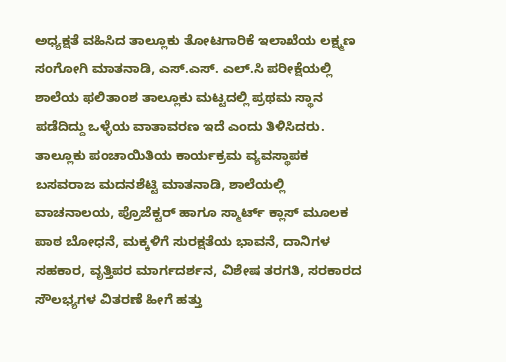ಅಧ್ಯಕ್ಷತೆ ವಹಿಸಿದ ತಾಲ್ಲೂಕು ತೋಟಗಾರಿಕೆ ಇಲಾಖೆಯ ಲಕ್ಷ್ಮಣ ಸಂಗೋಗಿ ಮಾತನಾಡಿ, ಎಸ್.ಎಸ್. ಎಲ್.ಸಿ ಪರೀಕ್ಷೆಯಲ್ಲಿ ಶಾಲೆಯ ಫಲಿತಾಂಶ ತಾಲ್ಲೂಕು ಮಟ್ಟದಲ್ಲಿ ಪ್ರಥಮ ಸ್ಥಾನ ಪಡೆದಿದ್ದು ಒಳ್ಳೆಯ ವಾತಾವರಣ ಇದೆ ಎಂದು ತಿಳಿಸಿದರು.
ತಾಲ್ಲೂಕು ಪಂಚಾಯಿತಿಯ ಕಾರ್ಯಕ್ರಮ ವ್ಯವಸ್ಥಾಪಕ ಬಸವರಾಜ ಮದನಶೆಟ್ಟಿ ಮಾತನಾಡಿ, ಶಾಲೆಯಲ್ಲಿ ವಾಚನಾಲಯ, ಪ್ರೊಜೆಕ್ಟರ್ ಹಾಗೂ ಸ್ಮಾರ್ಟ್ ಕ್ಲಾಸ್ ಮೂಲಕ ಪಾಠ ಬೋಧನೆ, ಮಕ್ಕಳಿಗೆ ಸುರಕ್ಷತೆಯ ಭಾವನೆ, ದಾನಿಗಳ ಸಹಕಾರ, ವೃತ್ತಿಪರ ಮಾರ್ಗದರ್ಶನ, ವಿಶೇಷ ತರಗತಿ, ಸರಕಾರದ ಸೌಲಭ್ಯಗಳ ವಿತರಣೆ ಹೀಗೆ ಹತ್ತು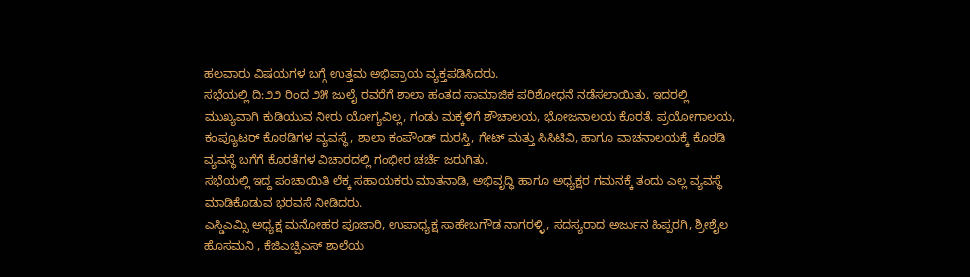ಹಲವಾರು ವಿಷಯಗಳ ಬಗ್ಗೆ ಉತ್ತಮ ಅಭಿಪ್ರಾಯ ವ್ಯಕ್ತಪಡಿಸಿದರು.
ಸಭೆಯಲ್ಲಿ ದಿ:೨೨ ರಿಂದ ೨೫ ಜುಲೈ ರವರೆಗೆ ಶಾಲಾ ಹಂತದ ಸಾಮಾಜಿಕ ಪರಿಶೋಧನೆ ನಡೆಸಲಾಯಿತು. ಇದರಲ್ಲಿ ಮುಖ್ಯವಾಗಿ ಕುಡಿಯುವ ನೀರು ಯೋಗ್ಯವಿಲ್ಲ, ಗಂಡು ಮಕ್ಕಳಿಗೆ ಶೌಚಾಲಯ, ಭೋಜನಾಲಯ ಕೊರತೆ. ಪ್ರಯೋಗಾಲಯ, ಕಂಪ್ಯೂಟರ್ ಕೊಠಡಿಗಳ ವ್ಯವಸ್ಥೆ, ಶಾಲಾ ಕಂಪೌಂಡ್ ದುರಸ್ತಿ, ಗೇಟ್ ಮತ್ತು ಸಿಸಿಟಿವಿ, ಹಾಗೂ ವಾಚನಾಲಯಕ್ಕೆ ಕೊಠಡಿ ವ್ಯವಸ್ಥೆ ಬಗೆಗೆ ಕೊರತೆಗಳ ವಿಚಾರದಲ್ಲಿ ಗಂಭೀರ ಚರ್ಚೆ ಜರುಗಿತು.
ಸಭೆಯಲ್ಲಿ ಇದ್ದ ಪಂಚಾಯಿತಿ ಲೆಕ್ಕ ಸಹಾಯಕರು ಮಾತನಾಡಿ, ಅಭಿವೃದ್ಧಿ ಹಾಗೂ ಅಧ್ಯಕ್ಷರ ಗಮನಕ್ಕೆ ತಂದು ಎಲ್ಲ ವ್ಯವಸ್ಥೆ ಮಾಡಿಕೊಡುವ ಭರವಸೆ ನೀಡಿದರು.
ಎಸ್ಡಿಎಮ್ಸಿ ಅಧ್ಯಕ್ಷ ಮನೋಹರ ಪೂಜಾರಿ, ಉಪಾಧ್ಯಕ್ಷ ಸಾಹೇಬಗೌಡ ನಾಗರಳ್ಳಿ, ಸದಸ್ಯರಾದ ಅರ್ಜುನ ಹಿಪ್ಪರಗಿ, ಶ್ರೀಶೈಲ ಹೊಸಮನಿ , ಕೆಜಿಎಚ್ಪಿಎಸ್ ಶಾಲೆಯ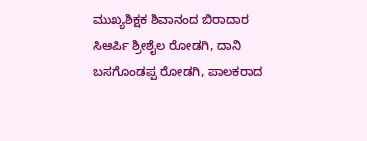ಮುಖ್ಯಶಿಕ್ಷಕ ಶಿವಾನಂದ ಬಿರಾದಾರ ಸಿಆರ್ಪಿ ಶ್ರೀಶೈಲ ರೋಡಗಿ, ದಾನಿ ಬಸಗೊಂಡಪ್ಪ ರೋಡಗಿ, ಪಾಲಕರಾದ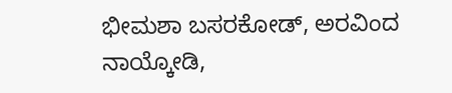ಭೀಮಶಾ ಬಸರಕೋಡ್, ಅರವಿಂದ ನಾಯ್ಕೋಡಿ,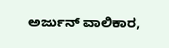ಅರ್ಜುನ್ ವಾಲಿಕಾರ,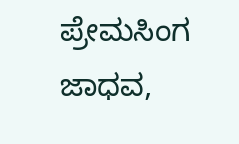ಪ್ರೇಮಸಿಂಗ ಜಾಧವ,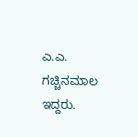ಎ.ಎ. ಗಚ್ಚಿನಮಾಲ ಇದ್ದರು.